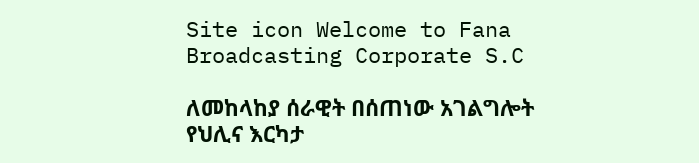Site icon Welcome to Fana Broadcasting Corporate S.C

ለመከላከያ ሰራዊት በሰጠነው አገልግሎት የህሊና እርካታ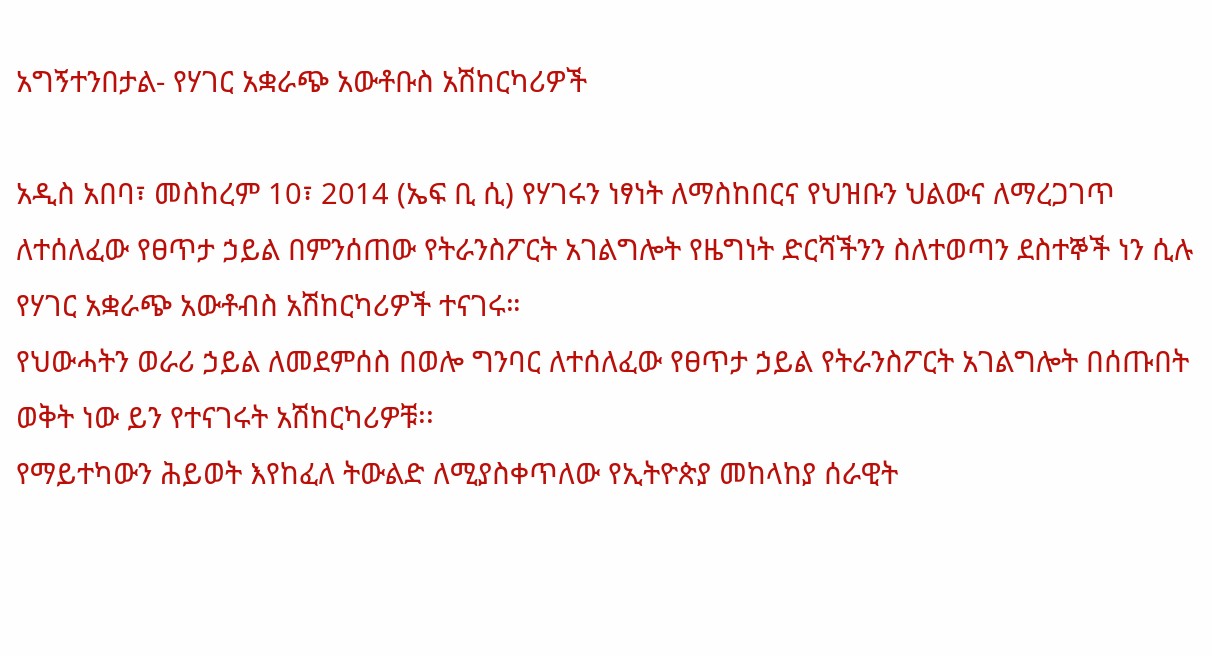አግኝተንበታል- የሃገር አቋራጭ አውቶቡስ አሽከርካሪዎች

አዲስ አበባ፣ መስከረም 10፣ 2014 (ኤፍ ቢ ሲ) የሃገሩን ነፃነት ለማስከበርና የህዝቡን ህልውና ለማረጋገጥ ለተሰለፈው የፀጥታ ኃይል በምንሰጠው የትራንስፖርት አገልግሎት የዜግነት ድርሻችንን ስለተወጣን ደስተኞች ነን ሲሉ የሃገር አቋራጭ አውቶብስ አሽከርካሪዎች ተናገሩ።
የህውሓትን ወራሪ ኃይል ለመደምሰስ በወሎ ግንባር ለተሰለፈው የፀጥታ ኃይል የትራንስፖርት አገልግሎት በሰጡበት ወቅት ነው ይን የተናገሩት አሽከርካሪዎቹ፡፡
የማይተካውን ሕይወት እየከፈለ ትውልድ ለሚያስቀጥለው የኢትዮጵያ መከላከያ ሰራዊት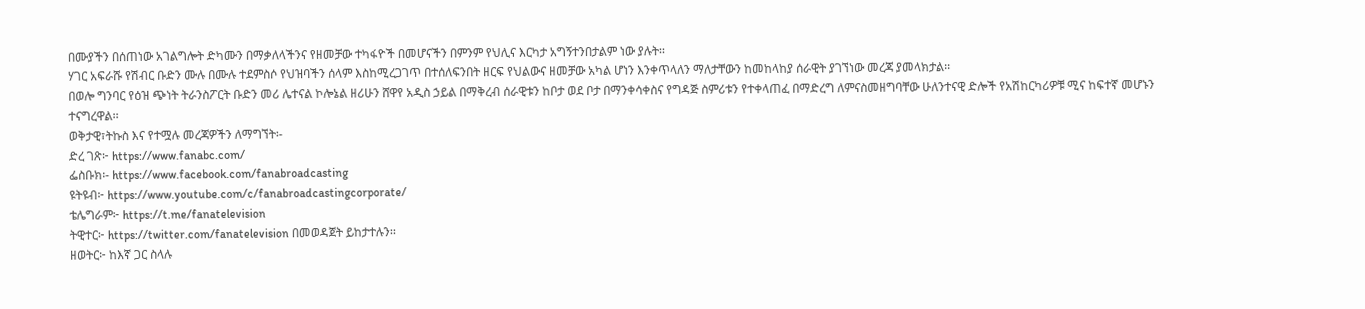በሙያችን በሰጠነው አገልግሎት ድካሙን በማቃለላችንና የዘመቻው ተካፋዮች በመሆናችን በምንም የህሊና እርካታ አግኝተንበታልም ነው ያሉት፡፡
ሃገር አፍራሹ የሽብር ቡድን ሙሉ በሙሉ ተደምስሶ የህዝባችን ሰላም እስከሚረጋገጥ በተሰለፍንበት ዘርፍ የህልውና ዘመቻው አካል ሆነን እንቀጥላለን ማለታቸውን ከመከላከያ ሰራዊት ያገኘነው መረጃ ያመላክታል፡፡
በወሎ ግንባር የዕዝ ጭነት ትራንስፖርት ቡድን መሪ ሌተናል ኮሎኔል ዘሪሁን ሸዋየ አዲስ ኃይል በማቅረብ ሰራዊቱን ከቦታ ወደ ቦታ በማንቀሳቀስና የግዳጅ ስምሪቱን የተቀላጠፈ በማድረግ ለምናስመዘግባቸው ሁለንተናዊ ድሎች የአሽከርካሪዎቹ ሚና ከፍተኛ መሆኑን ተናግረዋል፡፡
ወቅታዊ፣ትኩስ እና የተሟሉ መረጃዎችን ለማግኘት፡-
ድረ ገጽ፦ https://www.fanabc.com/
ፌስቡክ፡- https://www.facebook.com/fanabroadcasting
ዩትዩብ፦ https://www.youtube.com/c/fanabroadcastingcorporate/
ቴሌግራም፦ https://t.me/fanatelevision
ትዊተር፦ https://twitter.com/fanatelevision በመወዳጀት ይከታተሉን፡፡
ዘወትር፦ ከእኛ ጋር ስላሉ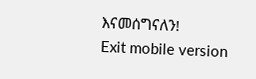እናመሰግናለን!
Exit mobile version